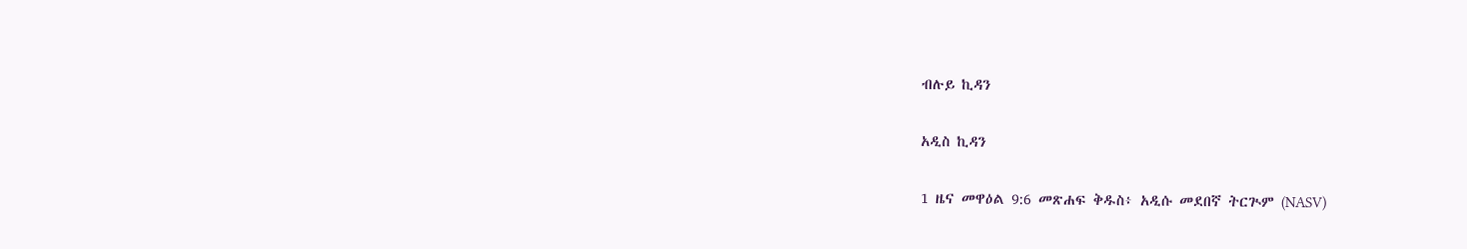ብሉይ ኪዳን

አዲስ ኪዳን

1 ዜና መዋዕል 9:6 መጽሐፍ ቅዱስ፥ አዲሱ መደበኛ ትርጒም (NASV)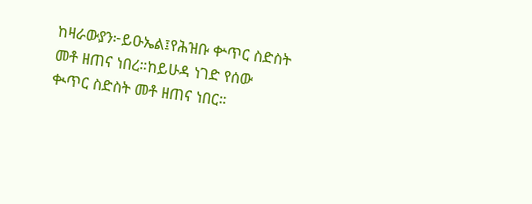ከዛራውያን፦ይዑኤል፤የሕዝቡ ቍጥር ስድስት መቶ ዘጠና ነበረ።ከይሁዳ ነገድ የሰው ቊጥር ስድስት መቶ ዘጠና ነበር።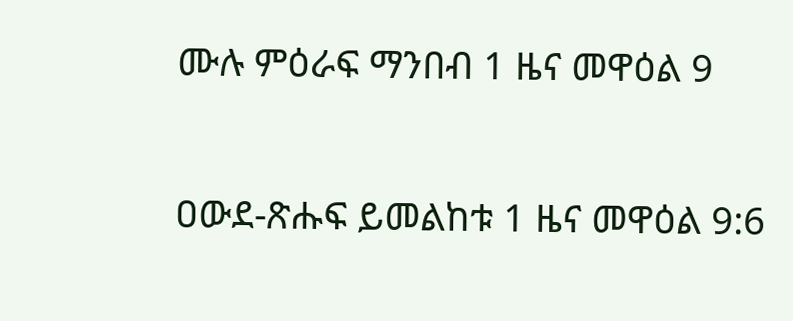ሙሉ ምዕራፍ ማንበብ 1 ዜና መዋዕል 9

ዐውደ-ጽሑፍ ይመልከቱ 1 ዜና መዋዕል 9:6